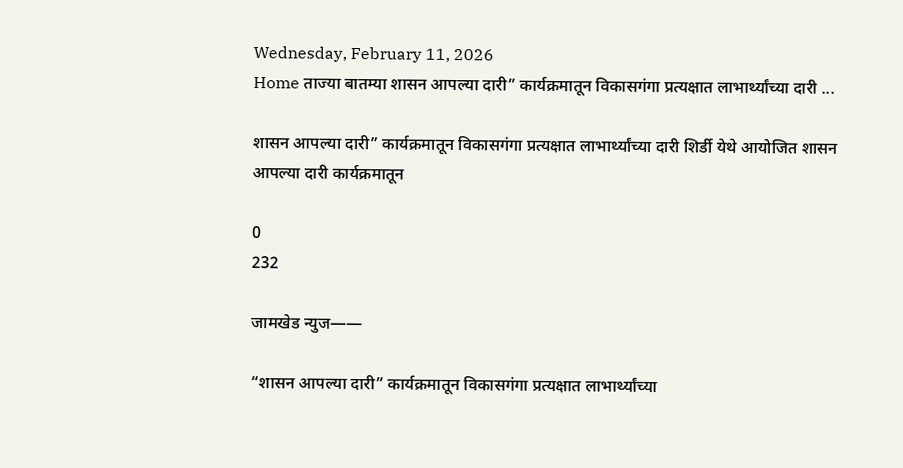Wednesday, February 11, 2026
Home ताज्या बातम्या शासन आपल्या दारी” कार्यक्रमातून विकासगंगा प्रत्यक्षात लाभार्थ्यांच्या दारी ...

शासन आपल्या दारी” कार्यक्रमातून विकासगंगा प्रत्यक्षात लाभार्थ्यांच्या दारी शिर्डी येथे आयोजित शासन आपल्या दारी कार्यक्रमातून

0
232

जामखेड न्युज——

“शासन आपल्या दारी” कार्यक्रमातून विकासगंगा प्रत्यक्षात लाभार्थ्यांच्या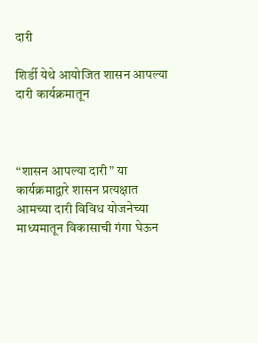दारी

शिर्डी येथे आयोजित शासन आपल्या दारी कार्यक्रमातून



“शासन आपल्या दारी” या कार्यक्रमाद्वारे शासन प्रत्यक्षात आमच्या दारी विविध योजनेच्या माध्यमातून विकासाची गंगा घेऊन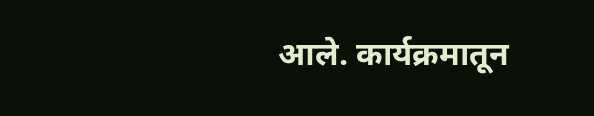आले. कार्यक्रमातून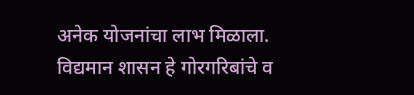अनेक योजनांचा लाभ मिळाला. विद्यमान शासन हे गोरगरिबांचे व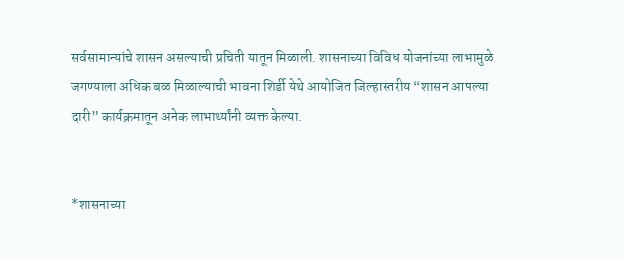सर्वसामान्यांचे शासन असल्याची प्रचिती यातून मिळाली. शासनाच्या विविध योजनांच्या लाभामुळे जगण्याला अधिक बळ मिळाल्याची भावना शिर्डी येथे आयोजित जिल्हास्तरीय “शासन आपल्या दारी” कार्यक्रमातून अनेक लाभार्थ्यांनी व्यक्त केल्या.


*शासनाच्या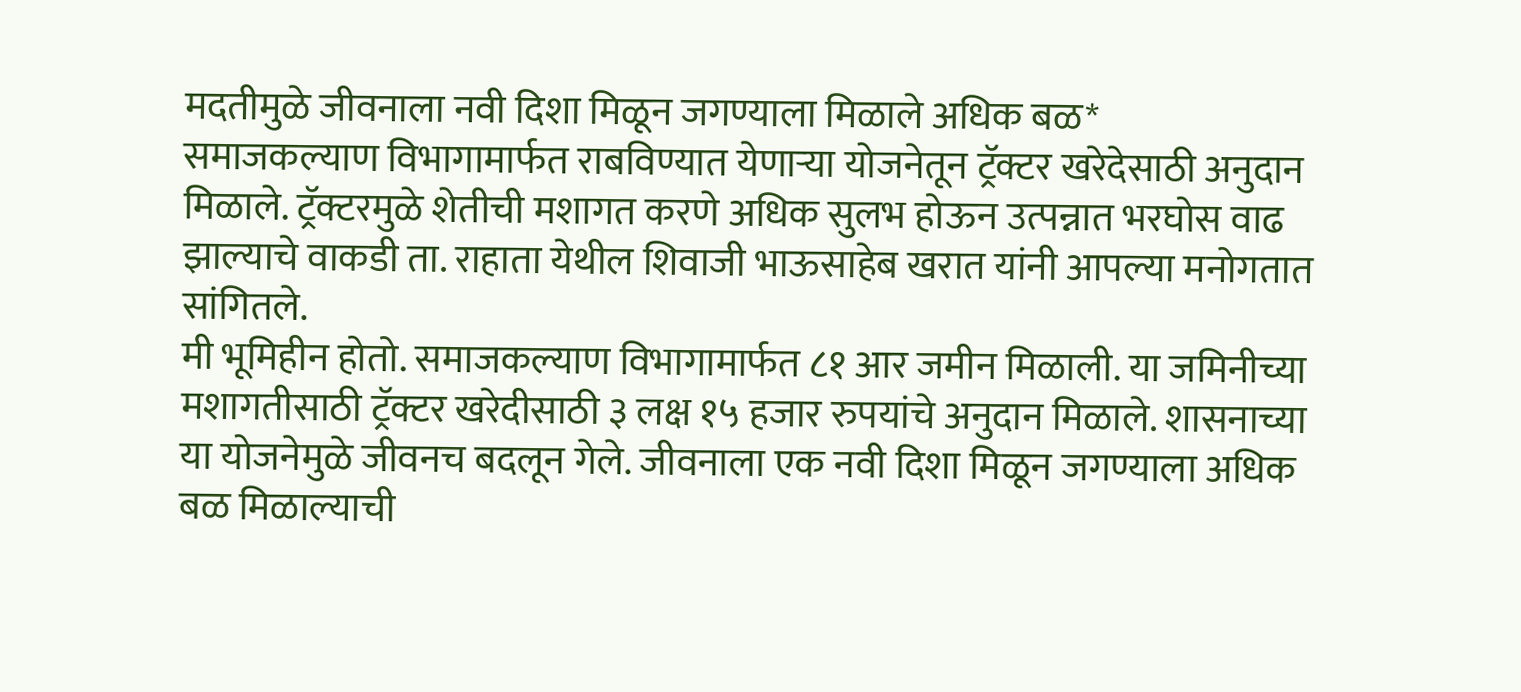मदतीमुळे जीवनाला नवी दिशा मिळून जगण्याला मिळाले अधिक बळ*
समाजकल्याण विभागामार्फत राबविण्यात येणाऱ्या योजनेतून ट्रॅक्टर खरेदेसाठी अनुदान मिळाले. ट्रॅक्टरमुळे शेतीची मशागत करणे अधिक सुलभ होऊन उत्पन्नात भरघोस वाढ झाल्याचे वाकडी ता. राहाता येथील शिवाजी भाऊसाहेब खरात यांनी आपल्या मनोगतात सांगितले.
मी भूमिहीन होतो. समाजकल्याण विभागामार्फत ८१ आर जमीन मिळाली. या जमिनीच्या मशागतीसाठी ट्रॅक्टर खरेदीसाठी ३ लक्ष १५ हजार रुपयांचे अनुदान मिळाले. शासनाच्या या योजनेमुळे जीवनच बदलून गेले. जीवनाला एक नवी दिशा मिळून जगण्याला अधिक बळ मिळाल्याची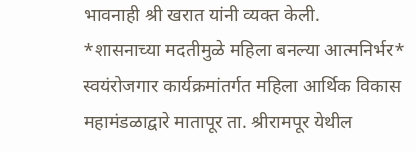भावनाही श्री खरात यांनी व्यक्त केली.
*शासनाच्या मदतीमुळे महिला बनल्या आत्मनिर्भर*
स्वयंरोजगार कार्यक्रमांतर्गत महिला आर्थिक विकास महामंडळाद्वारे मातापूर ता. श्रीरामपूर येथील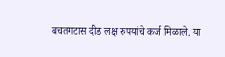बचतगटास दीड लक्ष रुपयांचे कर्ज मिळाले. या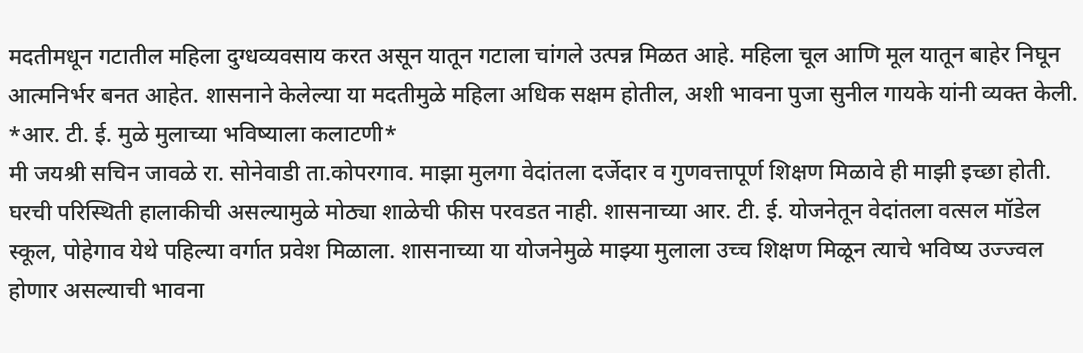मदतीमधून गटातील महिला दुग्धव्यवसाय करत असून यातून गटाला चांगले उत्पन्न मिळत आहे. महिला चूल आणि मूल यातून बाहेर निघून आत्मनिर्भर बनत आहेत. शासनाने केलेल्या या मदतीमुळे महिला अधिक सक्षम होतील, अशी भावना पुजा सुनील गायके यांनी व्यक्त केली.
*आर. टी. ई. मुळे मुलाच्या भविष्याला कलाटणी*
मी जयश्री सचिन जावळे रा. सोनेवाडी ता.कोपरगाव. माझा मुलगा वेदांतला दर्जेदार व गुणवत्तापूर्ण शिक्षण मिळावे ही माझी इच्छा होती. घरची परिस्थिती हालाकीची असल्यामुळे मोठ्या शाळेची फीस परवडत नाही. शासनाच्या आर. टी. ई. योजनेतून वेदांतला वत्सल मॉडेल स्कूल, पोहेगाव येथे पहिल्या वर्गात प्रवेश मिळाला. शासनाच्या या योजनेमुळे माझ्या मुलाला उच्च शिक्षण मिळून त्याचे भविष्य उज्ज्वल होणार असल्याची भावना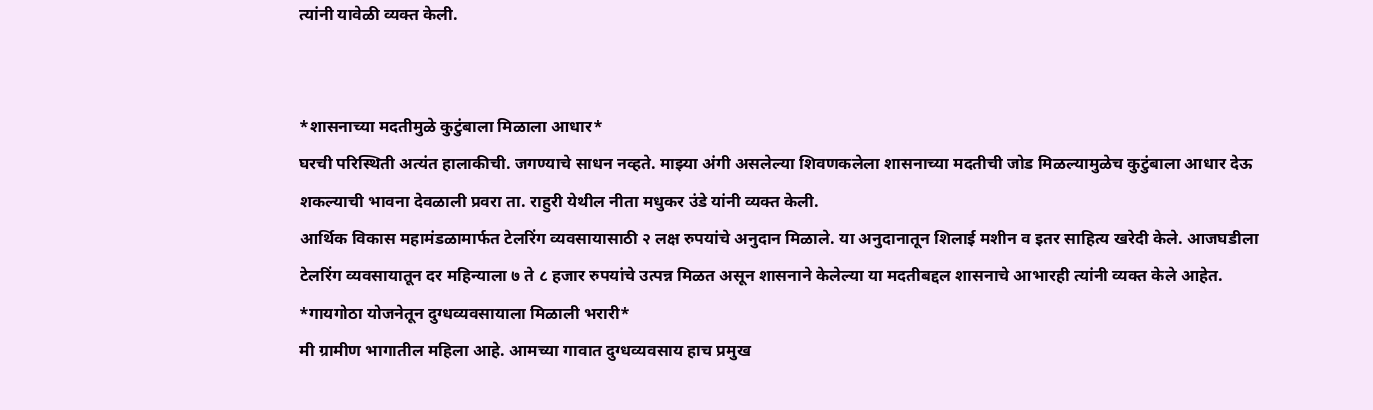त्यांनी यावेळी व्यक्त केली.


*शासनाच्या मदतीमुळे कुटुंबाला मिळाला आधार*
घरची परिस्थिती अत्यंत हालाकीची. जगण्याचे साधन नव्हते. माझ्या अंगी असलेल्या शिवणकलेला शासनाच्या मदतीची जोड मिळल्यामुळेच कुटुंबाला आधार देऊ शकल्याची भावना देवळाली प्रवरा ता. राहुरी येथील नीता मधुकर उंडे यांनी व्यक्त केली.
आर्थिक विकास महामंडळामार्फत टेलरिंग व्यवसायासाठी २ लक्ष रुपयांचे अनुदान मिळाले. या अनुदानातून शिलाई मशीन व इतर साहित्य खरेदी केले. आजघडीला टेलरिंग व्यवसायातून दर महिन्याला ७ ते ८ हजार रुपयांचे उत्पन्न मिळत असून शासनाने केलेल्या या मदतीबद्दल शासनाचे आभारही त्यांनी व्यक्त केले आहेत.
*गायगोठा योजनेतून दुग्धव्यवसायाला मिळाली भरारी*
मी ग्रामीण भागातील महिला आहे. आमच्या गावात दुग्धव्यवसाय हाच प्रमुख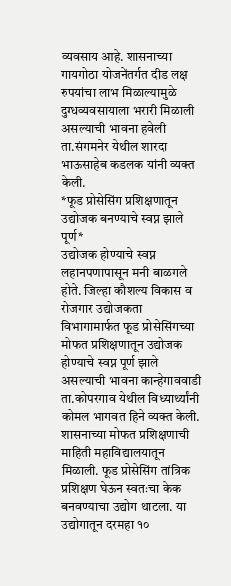व्यवसाय आहे. शासनाच्या गायगोठा योजनेंतर्गत दीड लक्ष रुपयांचा लाभ मिळाल्यामुळे दुग्धव्यवसायाला भरारी मिळाली असल्याची भावना हवेली ता.संगमनेर येथील शारदा भाऊसाहेब कडलक यांनी व्यक्त केली.
*फूड प्रोसेसिंग प्रशिक्षणातून उद्योजक बनण्याचे स्वप्न झाले पूर्ण*
उद्योजक होण्याचे स्वप्न लहानपणापासून मनी बाळगले होते. जिल्हा कौशल्य विकास व रोजगार उद्योजकता विभागामार्फत फूड प्रोसेसिंगच्या मोफत प्रशिक्षणातून उद्योजक होण्याचे स्वप्न पूर्ण झाले असल्याची भावना कान्हेगाववाडी ता.कोपरगाव येथील विध्यार्थ्यांनी कोमल भागवत हिने व्यक्त केली.
शासनाच्या मोफत प्रशिक्षणाची माहिती महाविद्यालयातून मिळाली. फूड प्रोसेसिंग तांत्रिक प्रशिक्षण घेऊन स्वतःचा केक बनवण्याचा उद्योग थाटला. या उद्योगातून दरमहा १०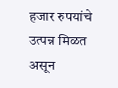हजार रुपयांचे उत्पन्न मिळत असून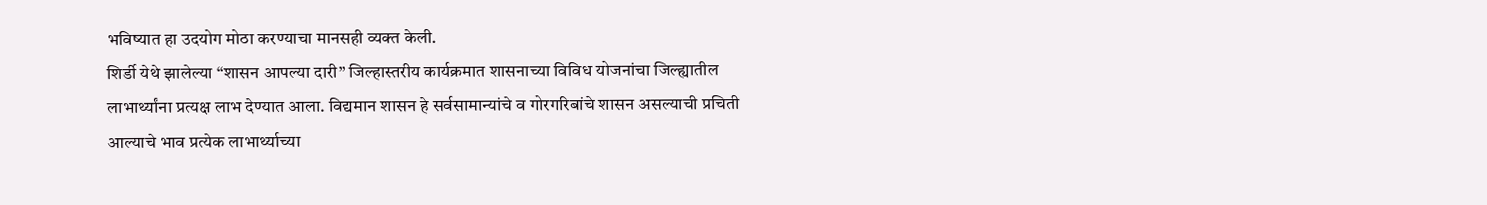भविष्यात हा उदयोग मोठा करण्याचा मानसही व्यक्त केली.
शिर्डी येथे झालेल्या “शासन आपल्या दारी” जिल्हास्तरीय कार्यक्रमात शासनाच्या विविध योजनांचा जिल्ह्यातील लाभार्थ्यांना प्रत्यक्ष लाभ देण्यात आला. विद्यमान शासन हे सर्वसामान्यांचे व गोरगरिबांचे शासन असल्याची प्रचिती आल्याचे भाव प्रत्येक लाभार्थ्याच्या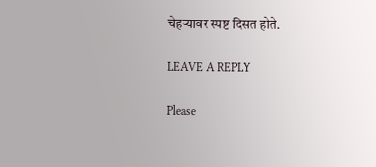चेहऱ्यावर स्पष्ट दिसत होते.

LEAVE A REPLY

Please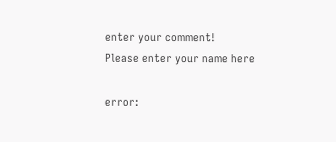enter your comment!
Please enter your name here

error: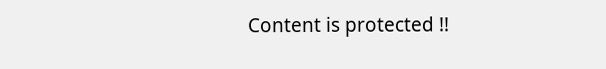Content is protected !!